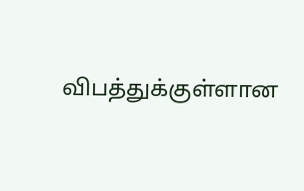விபத்துக்குள்ளான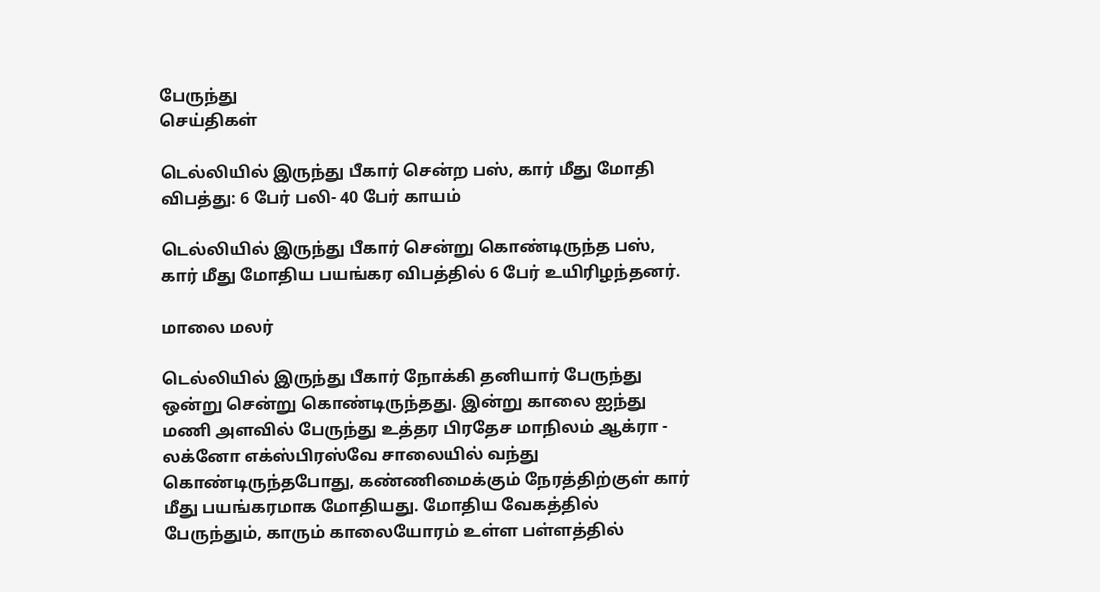பேருந்து
செய்திகள்

டெல்லியில் இருந்து பீகார் சென்ற பஸ், கார் மீது மோதி விபத்து: 6 பேர் பலி- 40 பேர் காயம்

டெல்லியில் இருந்து பீகார் சென்று கொண்டிருந்த பஸ், கார் மீது மோதிய பயங்கர விபத்தில் 6 பேர் உயிரிழந்தனர்.

மாலை மலர்

டெல்லியில் இருந்து பீகார் நோக்கி தனியார் பேருந்து ஒன்று சென்று கொண்டிருந்தது. இன்று காலை ஐந்து மணி அளவில் பேருந்து உத்தர பிரதேச மாநிலம் ஆக்ரா - லக்னோ எக்ஸ்பிரஸ்வே சாலையில் வந்து கொண்டிருந்தபோது, கண்ணிமைக்கும் நேரத்திற்குள் கார் மீது பயங்கரமாக மோதியது. மோதிய வேகத்தில் பேருந்தும், காரும் காலையோரம் உள்ள பள்ளத்தில்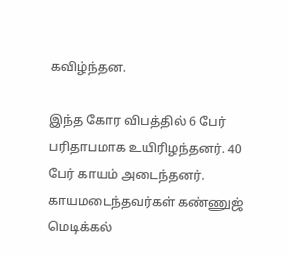கவிழ்ந்தன.

இந்த கோர விபத்தில் 6 பேர் பரிதாபமாக உயிரிழந்தனர். 40 பேர் காயம் அடைந்தனர். காயமடைந்தவர்கள் கண்ணுஜ் மெடிக்கல்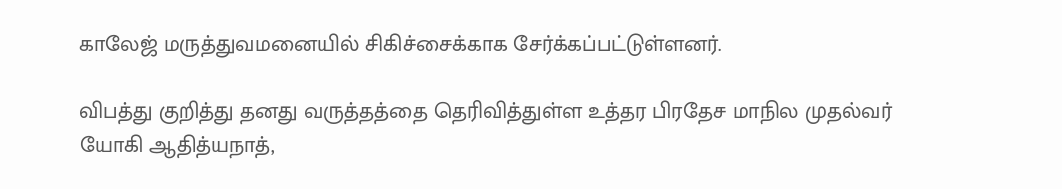காலேஜ் மருத்துவமனையில் சிகிச்சைக்காக சேர்க்கப்பட்டுள்ளனர்.

விபத்து குறித்து தனது வருத்தத்தை தெரிவித்துள்ள உத்தர பிரதேச மாநில முதல்வர் யோகி ஆதித்யநாத்,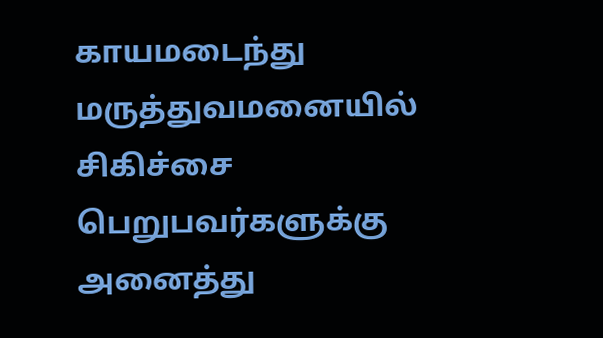காயமடைந்து மருத்துவமனையில் சிகிச்சை பெறுபவர்களுக்கு அனைத்து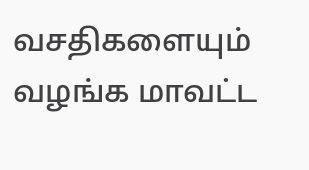வசதிகளையும் வழங்க மாவட்ட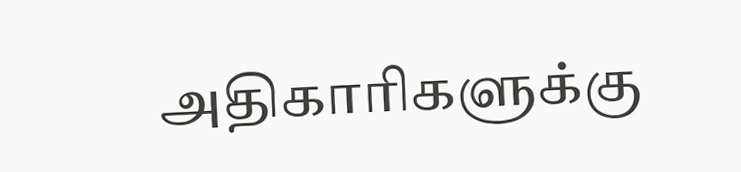அதிகாரிகளுக்கு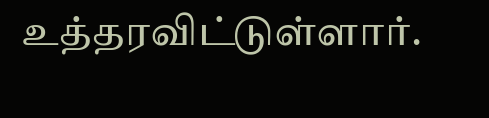உத்தரவிட்டுள்ளார்.